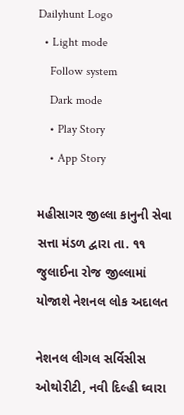Dailyhunt Logo
  • Light mode
    Follow system
    Dark mode
    • Play Story
    • App Story

મહીસાગર જીલ્લા કાનુની સેવા સત્તા મંડળ દ્વારા તા. ૧૧ જુલાઈના રોજ જીલ્લામાં યોજાશે નેશનલ લોક અદાલત

નેશનલ લીગલ સર્વિસીસ ઓથોરીટી, નવી દિલ્હી ઘ્વારા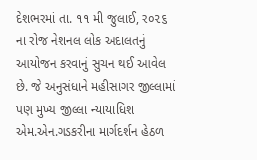દેશભરમાં તા. ૧૧ મી જુલાઈ, ર૦૨૬ ના રોજ નેશનલ લોક અદાલતનું આયોજન કરવાનું સુચન થઈ આવેલ છે. જે અનુસંધાને મહીસાગર જીલ્લામાં પણ મુખ્ય જીલ્લા ન્યાયાધિશ એમ.એન.ગડકરીના માર્ગદર્શન હેઠળ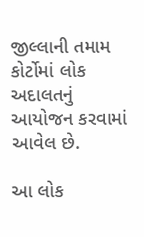જીલ્લાની તમામ કોર્ટોમાં લોક અદાલતનું આયોજન કરવામાં આવેલ છે.

આ લોક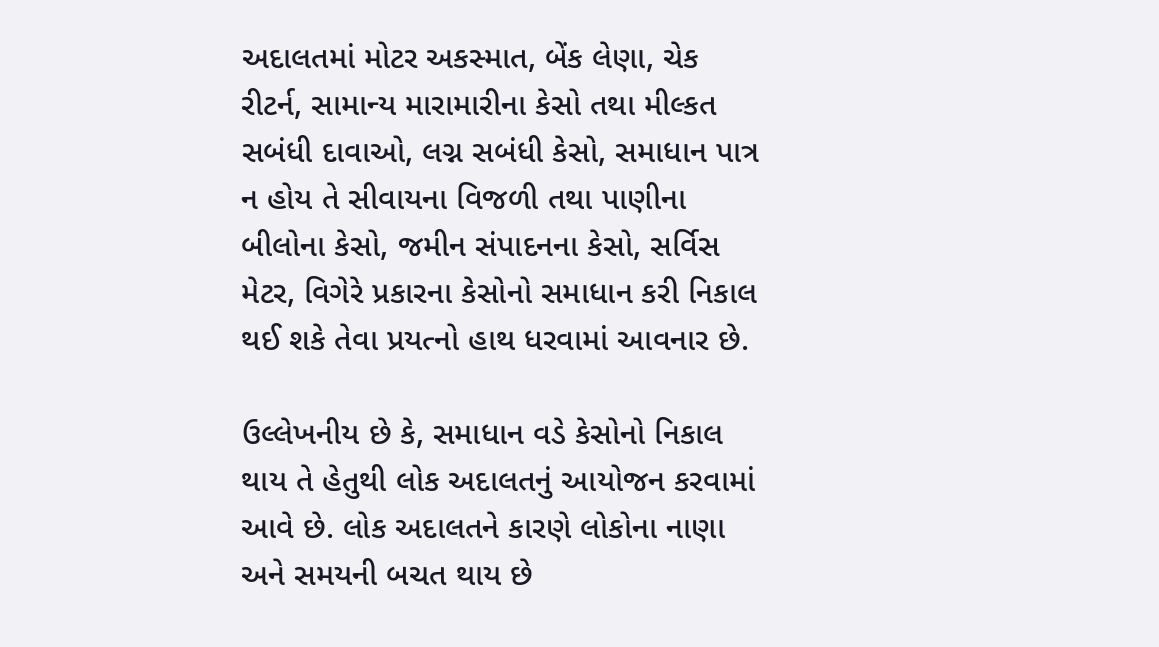અદાલતમાં મોટર અકસ્માત, બેંક લેણા, ચેક રીટર્ન, સામાન્ય મારામારીના કેસો તથા મીલ્કત સબંધી દાવાઓ, લગ્ન સબંધી કેસો, સમાધાન પાત્ર ન હોય તે સીવાયના વિજળી તથા પાણીના બીલોના કેસો, જમીન સંપાદનના કેસો, સર્વિસ મેટર, વિગેરે પ્રકારના કેસોનો સમાધાન કરી નિકાલ થઈ શકે તેવા પ્રયત્નો હાથ ધરવામાં આવનાર છે.

ઉલ્લેખનીય છે કે, સમાધાન વડે કેસોનો નિકાલ થાય તે હેતુથી લોક અદાલતનું આયોજન કરવામાં આવે છે. લોક અદાલતને કારણે લોકોના નાણા અને સમયની બચત થાય છે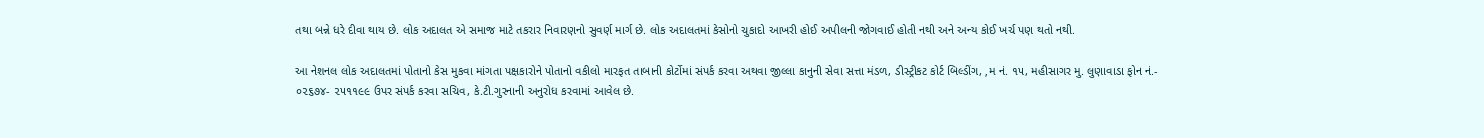તથા બન્ને ધરે દીવા થાય છે. લોક અદાલત એ સમાજ માટે તકરાર નિવારણનો સુવર્ણ માર્ગ છે. લોક અદાલતમાં કેસોનો ચુકાદો આખરી હોઈ અપીલની જોગવાઈ હોતી નથી અને અન્ય કોઈ ખર્ચ પણ થતો નથી.

આ નેશનલ લોક અદાલતમાં પોતાનો કેસ મુકવા માંગતા પક્ષકારોને પોતાનો વકીલો મારફત તાબાની કોર્ટોમાં સંપર્ક કરવા અથવા જીલ્લા કાનુની સેવા સત્તા મંડળ, ડીસ્ટ્રીકટ કોર્ટ બિલ્ડીંગ, ‚મ નં. ૧૫, મહીસાગર મુ. લુણાવાડા ફોન નં.- ૦૨૬૭૪- ૨૫૧૧૯૯ ઉપર સંપર્ક કરવા સચિવ, કે.ટી.ગુરનાની અનુરોધ કરવામાં આવેલ છે.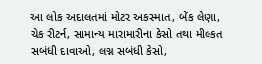આ લોક અદાલતમાં મોટર અકસ્માત, બેંક લેણા, ચેક રીટર્ન, સામાન્ય મારામારીના કેસો તથા મીલ્કત સબંધી દાવાઓ, લગ્ન સબંધી કેસો,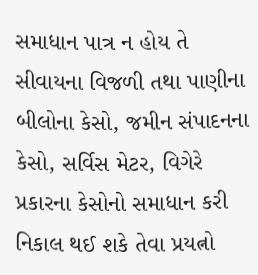સમાધાન પાત્ર ન હોય તે સીવાયના વિજળી તથા પાણીના બીલોના કેસો, જમીન સંપાદનના કેસો, સર્વિસ મેટર, વિગેરે પ્રકારના કેસોનો સમાધાન કરી નિકાલ થઈ શકે તેવા પ્રયત્નો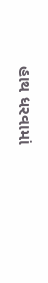હાથ ધરવામાં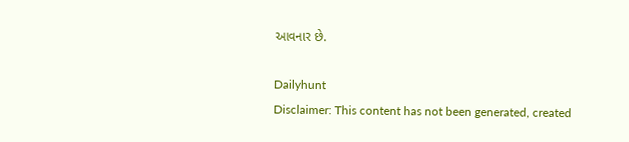આવનાર છે.

Dailyhunt
Disclaimer: This content has not been generated, created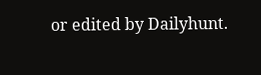or edited by Dailyhunt.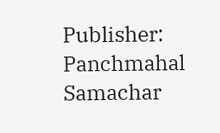Publisher: Panchmahal Samachar